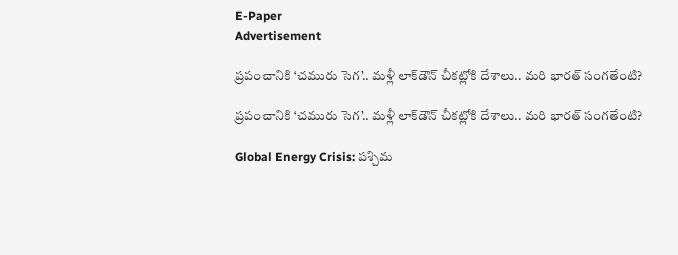E-Paper
Advertisement

ప్రపంచానికి ‘చమురు సెగ’.. మళ్లీ లాక్‌డౌన్ చీకట్లోకి దేశాలు.. మరి భారత్ సంగతేంటి?

ప్రపంచానికి ‘చమురు సెగ’.. మళ్లీ లాక్‌డౌన్ చీకట్లోకి దేశాలు.. మరి భారత్ సంగతేంటి?

Global Energy Crisis: పశ్చిమ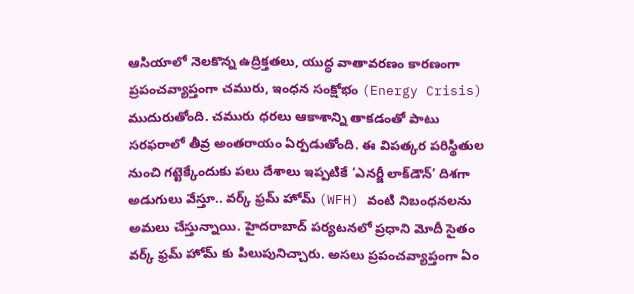ఆసియాలో నెలకొన్న ఉద్రిక్తతలు, యుద్ధ వాతావరణం కారణంగా ప్రపంచవ్యాప్తంగా చమురు, ఇంధన సంక్షోభం (Energy Crisis) ముదురుతోంది. చమురు ధరలు ఆకాశాన్ని తాకడంతో పాటు సరఫరాలో తీవ్ర అంతరాయం ఏర్పడుతోంది. ఈ విపత్కర పరిస్థితుల నుంచి గట్టెక్కేందుకు పలు దేశాలు ఇప్పటికే ‘ఎనర్జీ లాక్‌డౌన్’ దిశగా అడుగులు వేస్తూ.. వర్క్ ఫ్రమ్ హోమ్ (WFH) వంటి నిబంధనలను అమలు చేస్తున్నాయి. హైదరాబాద్ పర్యటనలో ప్రధాని మోదీ సైతం వర్క్ ఫ్రమ్ హోమ్ కు పిలుపునిచ్చారు. అసలు ప్రపంచవ్యాప్తంగా ఏం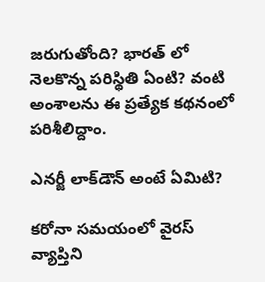జరుగుతోంది? భారత్ లో నెలకొన్న పరిస్థితి ఏంటి? వంటి అంశాలను ఈ ప్రత్యేక కథనంలో పరిశీలిద్దాం.

ఎనర్జీ లాక్‌డౌన్ అంటే ఏమిటి?

కరోనా సమయంలో వైరస్ వ్యాప్తిని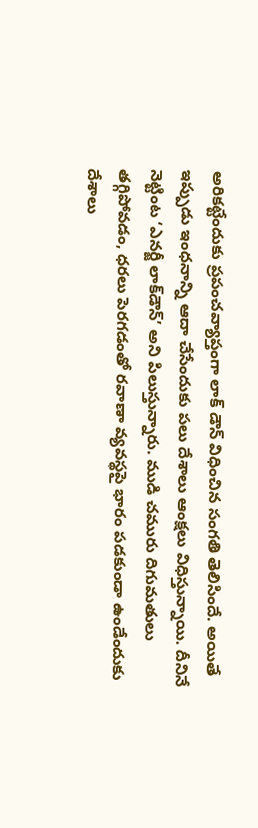అరికట్టేందుకు ప్రపంచవ్యాప్తంగా లాక్ డౌన్ విధించిన సంగతి తెలిసిందే. అయితే ఇప్పుడు ఇంధనాన్ని ఆదా చేసేందుకు పలు దేశాలు ఆంక్షలు విధిస్తున్నాయి. దీనినే నెట్టింట ‘ఎనర్జీ లాక్‌డౌన్’ అని పిలుస్తున్నారు. ముడి చమురు దిగుమతులు తగ్గిపోవడం, ధరలు పెరగడంతో రవాణా వ్యవస్థపై భారం పడకుండా ఉండేందుకు దేశాలు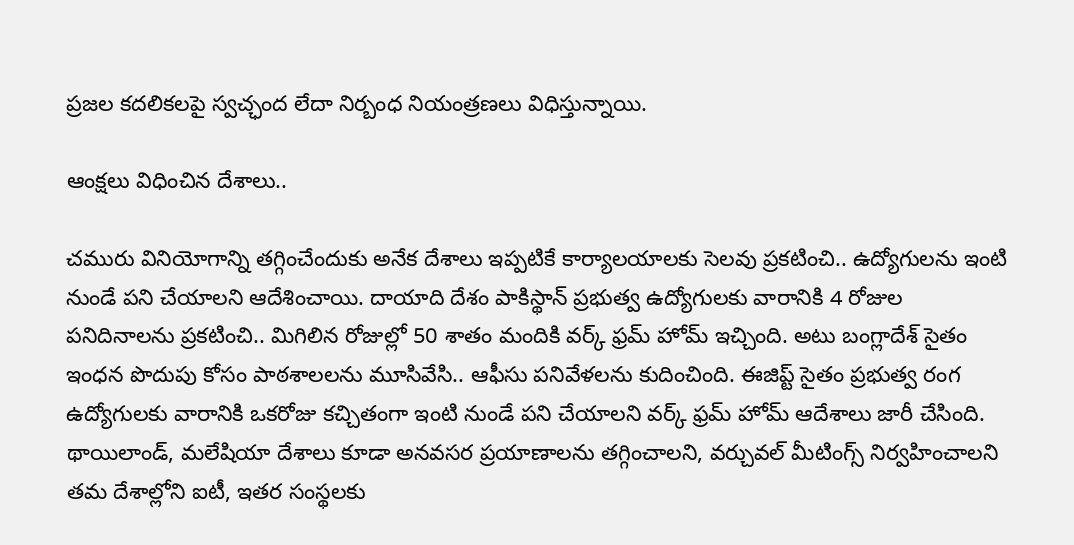ప్రజల కదలికలపై స్వచ్ఛంద లేదా నిర్బంధ నియంత్రణలు విధిస్తున్నాయి.

ఆంక్షలు విధించిన దేశాలు..

చమురు వినియోగాన్ని తగ్గించేందుకు అనేక దేశాలు ఇప్పటికే కార్యాలయాలకు సెలవు ప్రకటించి.. ఉద్యోగులను ఇంటి నుండే పని చేయాలని ఆదేశించాయి. దాయాది దేశం పాకిస్థాన్ ప్రభుత్వ ఉద్యోగులకు వారానికి 4 రోజుల పనిదినాలను ప్రకటించి.. మిగిలిన రోజుల్లో 50 శాతం మందికి వర్క్ ఫ్రమ్ హోమ్ ఇచ్చింది. అటు బంగ్లాదేశ్ సైతం ఇంధన పొదుపు కోసం పాఠశాలలను మూసివేసి.. ఆఫీసు పనివేళలను కుదించింది. ఈజిప్ట్ సైతం ప్రభుత్వ రంగ ఉద్యోగులకు వారానికి ఒకరోజు కచ్చితంగా ఇంటి నుండే పని చేయాలని వర్క్ ఫ్రమ్ హోమ్ ఆదేశాలు జారీ చేసింది. థాయిలాండ్, మలేషియా దేశాలు కూడా అనవసర ప్రయాణాలను తగ్గించాలని, వర్చువల్ మీటింగ్స్ నిర్వహించాలని తమ దేశాల్లోని ఐటీ, ఇతర సంస్థలకు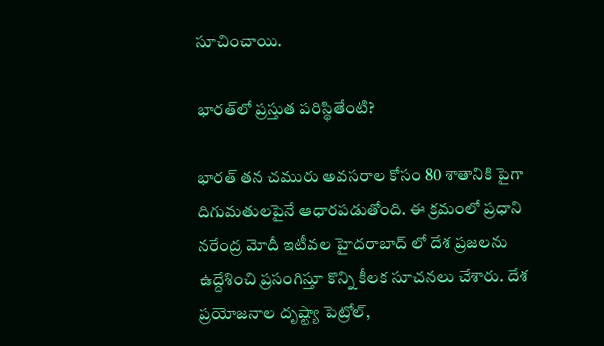సూచించాయి.

భారత్‌లో ప్రస్తుత పరిస్థితేంటి?

భారత్ తన చమురు అవసరాల కోసం 80 శాతానికి పైగా దిగుమతులపైనే ఆధారపడుతోంది. ఈ క్రమంలో ప్రధాని నరేంద్ర మోదీ ఇటీవల హైదరాబాద్ లో దేశ ప్రజలను ఉద్దేశించి ప్రసంగిస్తూ కొన్ని కీలక సూచనలు చేశారు. దేశ ప్రయోజనాల దృష్ట్యా పెట్రోల్,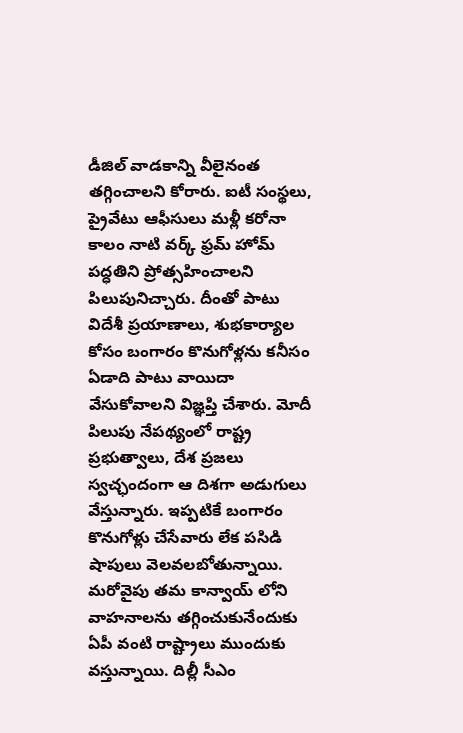డీజిల్ వాడకాన్ని వీలైనంత తగ్గించాలని కోరారు. ఐటీ సంస్థలు, ప్రైవేటు ఆఫీసులు మళ్లీ కరోనా కాలం నాటి వర్క్ ఫ్రమ్ హోమ్ పద్ధతిని ప్రోత్సహించాలని పిలుపునిచ్చారు. దీంతో పాటు విదేశీ ప్రయాణాలు, శుభకార్యాల కోసం బంగారం కొనుగోళ్లను కనీసం ఏడాది పాటు వాయిదా వేసుకోవాలని విజ్ఞప్తి చేశారు. మోదీ పిలుపు నేపథ్యంలో రాష్ట్ర ప్రభుత్వాలు, దేశ ప్రజలు స్వచ్ఛందంగా ఆ దిశగా అడుగులు వేస్తున్నారు. ఇప్పటికే బంగారం కొనుగోళ్లు చేసేవారు లేక పసిడి షాపులు వెలవలబోతున్నాయి. మరోవైపు తమ కాన్వాయ్ లోని వాహనాలను తగ్గించుకునేందుకు ఏపీ వంటి రాష్ట్రాలు ముందుకు వస్తున్నాయి. దిల్లీ సీఎం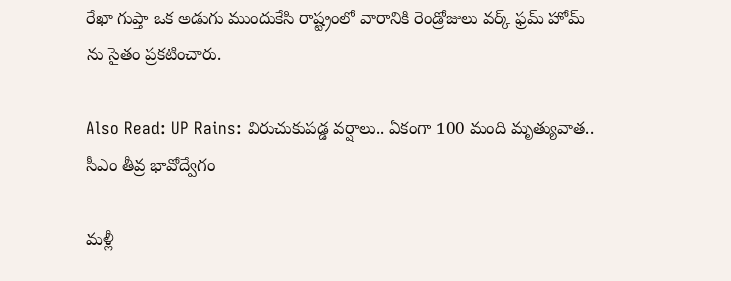రేఖా గుప్తా ఒక అడుగు ముందుకేసి రాష్ట్రంలో వారానికి రెండ్రోజులు వర్క్ ఫ్రమ్ హోమ్ ను సైతం ప్రకటించారు.

Also Read: UP Rains: విరుచుకుపడ్డ వర్షాలు.. ఏకంగా 100 మంది మృత్యువాత.. సీఎం తీవ్ర భావోద్వేగం

మళ్లీ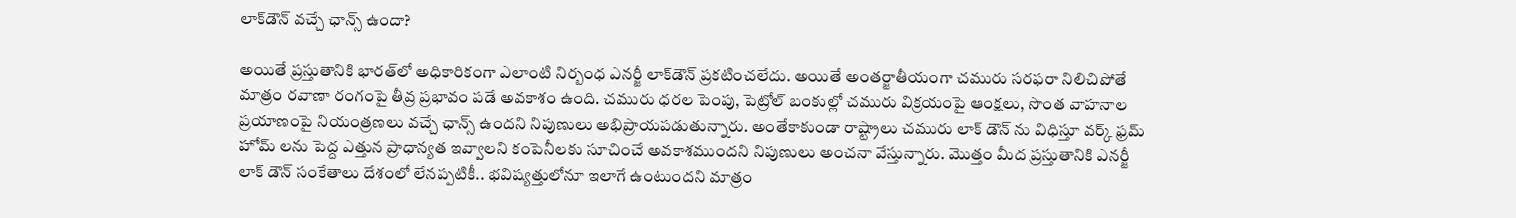లాక్‌డౌన్ వచ్చే ఛాన్స్ ఉందా?

అయితే ప్రస్తుతానికి భారత్‌లో అధికారికంగా ఎలాంటి నిర్బంధ ఎనర్జీ లాక్‌డౌన్ ప్రకటించలేదు. అయితే అంతర్జాతీయంగా చమురు సరఫరా నిలిచిపోతే మాత్రం రవాణా రంగంపై తీవ్ర ప్రభావం పడే అవకాశం ఉంది. చమురు ధరల పెంపు, పెట్రోల్ బంకుల్లో చమురు విక్రయంపై ఆంక్షలు, సొంత వాహనాల ప్రయాణంపై నియంత్రణలు వచ్చే ఛాన్స్ ఉందని నిపుణులు అభిప్రాయపడుతున్నారు. అంతేకాకుండా రాష్ట్రాలు చమురు లాక్ డౌన్ ను విధిస్తూ వర్క్ ఫ్రమ్ హోమ్ లను పెద్ద ఎత్తున ప్రాధాన్యత ఇవ్వాలని కంపెనీలకు సూచించే అవకాశముందని నిపుణులు అంచనా వేస్తున్నారు. మెుత్తం మీద ప్రస్తుతానికి ఎనర్జీ లాక్ డౌన్ సంకేతాలు దేశంలో లేనప్పటికీ.. భవిష్యత్తులోనూ ఇలాగే ఉంటుందని మాత్రం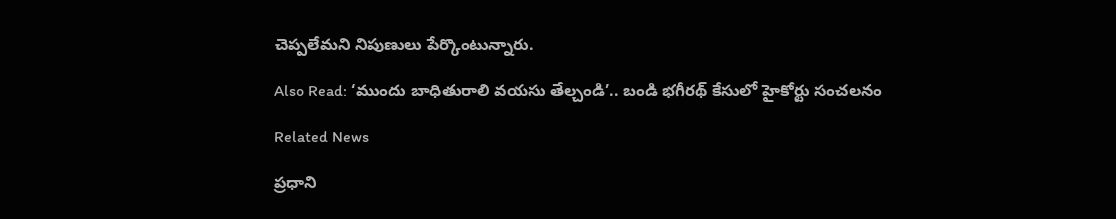చెప్పలేమని నిపుణులు పేర్కొంటున్నారు.

Also Read: ‘ముందు బాధితురాలి వయసు తేల్చండి’.. బండి భగీరథ్ కేసులో హైకోర్టు సంచలనం

Related News

ప్రధాని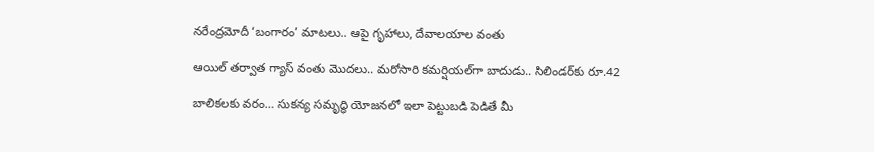నరేంద్రమోదీ ‘బంగారం’ మాటలు.. ఆపై గృహాలు, దేవాలయాల వంతు

ఆయిల్ తర్వాత గ్యాస్ వంతు మొదలు.. మరోసారి కమర్షియల్‌గా బాదుడు.. సిలిండర్‌కు రూ.42

బాలికలకు వరం… సుకన్య సమృద్ధి యోజనలో ఇలా పెట్టుబడి పెడితే మీ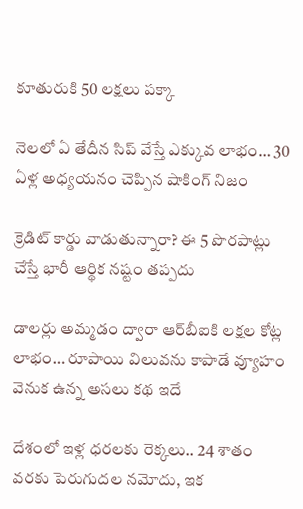కూతురుకి 50 లక్షలు పక్కా

నెలలో ఏ తేదీన సిప్ వేస్తే ఎక్కువ లాభం… 30 ఏళ్ల అధ్యయనం చెప్పిన షాకింగ్ నిజం

క్రెడిట్ కార్డు వాడుతున్నారా? ఈ 5 పొరపాట్లు చేస్తే భారీ ఆర్థిక నష్టం తప్పదు

డాలర్లు అమ్మడం ద్వారా ఆర్‌బీఐకి లక్షల కోట్ల లాభం… రూపాయి విలువను కాపాడే వ్యూహం వెనుక ఉన్న అసలు కథ ఇదే

దేశంలో ఇళ్ల ధరలకు రెక్కలు.. 24 శాతం వరకు పెరుగుదల నమోదు, ఇక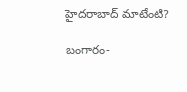హైదరాబాద్‌ మాటేంటి?

బంగారం-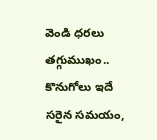వెండి ధరలు తగ్గుముఖం.. కొనుగోలు ఇదే సరైన సమయం,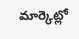మార్కెట్లో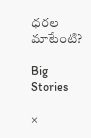ధరల మాటేంటి?

Big Stories

×